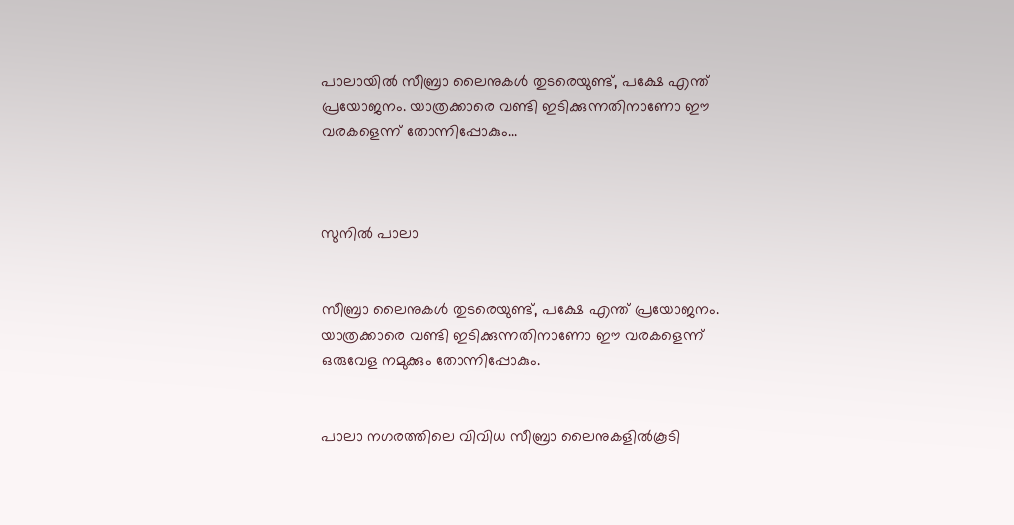പാലായില്‍ സീബ്രാ ലൈനുകള്‍ തുടരെയുണ്ട്, പക്ഷേ എന്ത് പ്രയോജനം. യാത്രക്കാരെ വണ്ടി ഇടിക്കുന്നതിനാണോ ഈ വരകളെന്ന് തോന്നിപ്പോകും...



സുനില്‍ പാലാ


സീബ്രാ ലൈനുകള്‍ തുടരെയുണ്ട്, പക്ഷേ എന്ത് പ്രയോജനം. യാത്രക്കാരെ വണ്ടി ഇടിക്കുന്നതിനാണോ ഈ വരകളെന്ന് ഒരുവേള നമുക്കും തോന്നിപ്പോകും.


പാലാ നഗരത്തിലെ വിവിധ സീബ്രാ ലൈനുകളില്‍കൂടി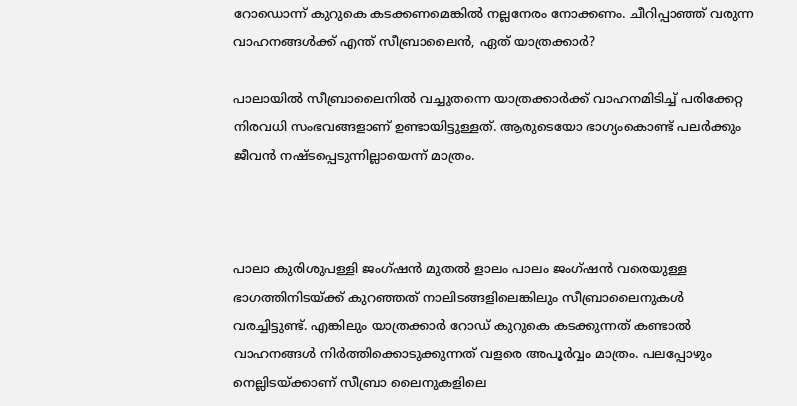റോഡൊന്ന് കുറുകെ കടക്കണമെങ്കില്‍ നല്ലനേരം നോക്കണം. ചീറിപ്പാഞ്ഞ് വരുന്ന വാഹനങ്ങള്‍ക്ക് എന്ത് സീബ്രാലൈന്‍, ഏത് യാത്രക്കാര്‍?

പാലായില്‍ സീബ്രാലൈനില്‍ വച്ചുതന്നെ യാത്രക്കാര്‍ക്ക് വാഹനമിടിച്ച് പരിക്കേറ്റ നിരവധി സംഭവങ്ങളാണ് ഉണ്ടായിട്ടുള്ളത്. ആരുടെയോ ഭാഗ്യംകൊണ്ട് പലര്‍ക്കും ജീവന്‍ നഷ്ടപ്പെടുന്നില്ലായെന്ന് മാത്രം.



പാലാ കുരിശുപള്ളി ജംഗ്ഷന്‍ മുതല്‍ ളാലം പാലം ജംഗ്ഷന്‍ വരെയുള്ള ഭാഗത്തിനിടയ്ക്ക് കുറഞ്ഞത് നാലിടങ്ങളിലെങ്കിലും സീബ്രാലൈനുകള്‍ വരച്ചിട്ടുണ്ട്. എങ്കിലും യാത്രക്കാര്‍ റോഡ് കുറുകെ കടക്കുന്നത് കണ്ടാല്‍ വാഹനങ്ങള്‍ നിര്‍ത്തിക്കൊടുക്കുന്നത് വളരെ അപൂര്‍വ്വം മാത്രം. പലപ്പോഴും നെല്ലിടയ്ക്കാണ് സീബ്രാ ലൈനുകളിലെ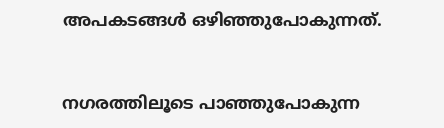അപകടങ്ങള്‍ ഒഴിഞ്ഞുപോകുന്നത്.


നഗരത്തിലൂടെ പാഞ്ഞുപോകുന്ന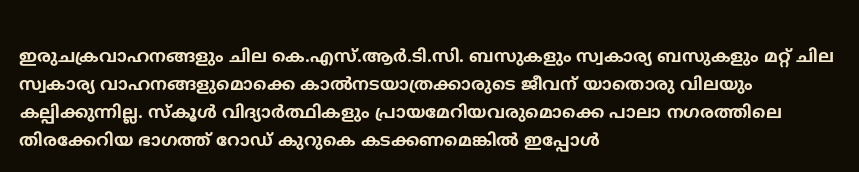ഇരുചക്രവാഹനങ്ങളും ചില കെ.എസ്.ആര്‍.ടി.സി. ബസുകളും സ്വകാര്യ ബസുകളും മറ്റ് ചില സ്വകാര്യ വാഹനങ്ങളുമൊക്കെ കാല്‍നടയാത്രക്കാരുടെ ജീവന് യാതൊരു വിലയും കല്പിക്കുന്നില്ല. സ്‌കൂള്‍ വിദ്യാര്‍ത്ഥികളും പ്രായമേറിയവരുമൊക്കെ പാലാ നഗരത്തിലെ തിരക്കേറിയ ഭാഗത്ത് റോഡ് കുറുകെ കടക്കണമെങ്കില്‍ ഇപ്പോള്‍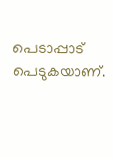പെടാപ്പാട് പെടുകയാണ്.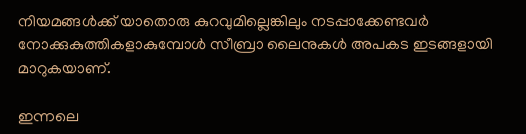നിയമങ്ങള്‍ക്ക് യാതൊരു കുറവുമില്ലെങ്കിലും നടപ്പാക്കേണ്ടവര്‍ നോക്കുകുത്തികളാകുമ്പോള്‍ സീബ്രാ ലൈനുകള്‍ അപകട ഇടങ്ങളായി മാറുകയാണ്.

ഇന്നലെ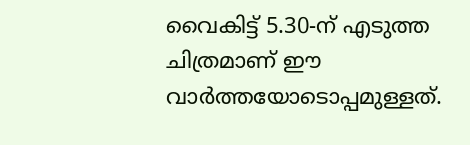വൈകിട്ട് 5.30-ന് എടുത്ത ചിത്രമാണ് ഈ വാര്‍ത്തയോടൊപ്പമുള്ളത്.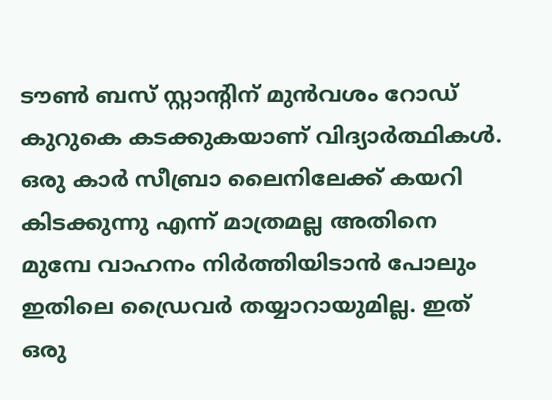ടൗണ്‍ ബസ് സ്റ്റാന്റിന് മുന്‍വശം റോഡ് കുറുകെ കടക്കുകയാണ് വിദ്യാര്‍ത്ഥികള്‍. ഒരു കാര്‍ സീബ്രാ ലൈനിലേക്ക് കയറി കിടക്കുന്നു എന്ന് മാത്രമല്ല അതിനെ മുമ്പേ വാഹനം നിര്‍ത്തിയിടാന്‍ പോലും ഇതിലെ ഡ്രൈവര്‍ തയ്യാറായുമില്ല. ഇത് ഒരു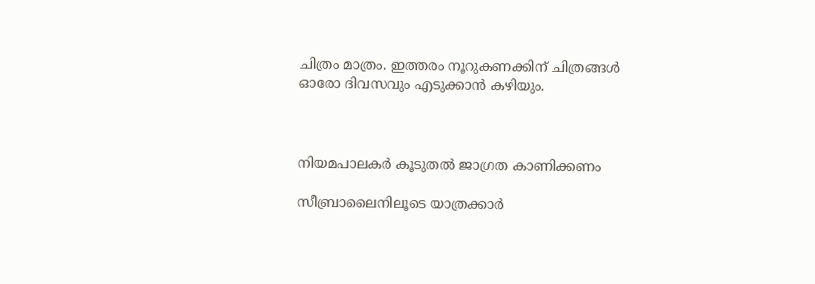ചിത്രം മാത്രം. ഇത്തരം നൂറുകണക്കിന് ചിത്രങ്ങള്‍ ഓരോ ദിവസവും എടുക്കാന്‍ കഴിയും.



നിയമപാലകര്‍ കൂടുതല്‍ ജാഗ്രത കാണിക്കണം

സീബ്രാലൈനിലൂടെ യാത്രക്കാര്‍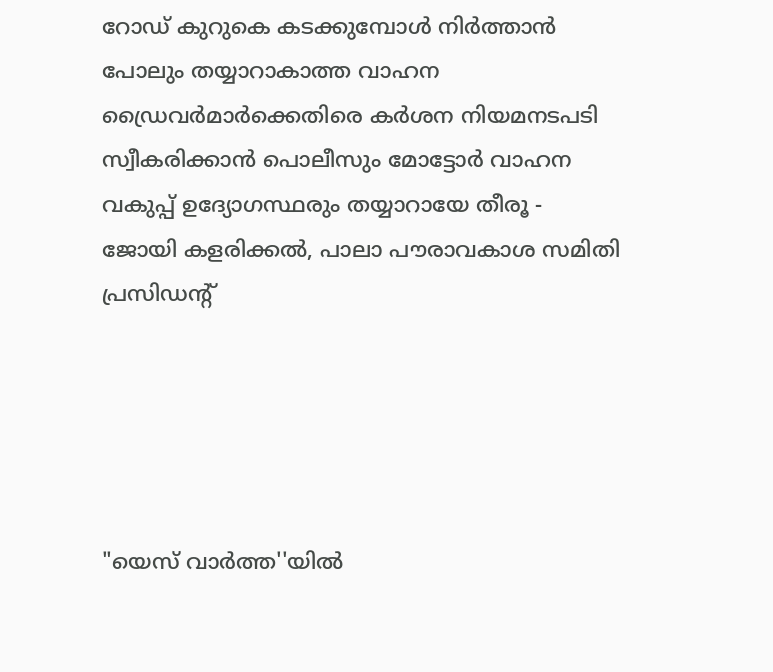റോഡ് കുറുകെ കടക്കുമ്പോള്‍ നിര്‍ത്താന്‍ പോലും തയ്യാറാകാത്ത വാഹന ഡ്രൈവര്‍മാര്‍ക്കെതിരെ കര്‍ശന നിയമനടപടി സ്വീകരിക്കാന്‍ പൊലീസും മോട്ടോര്‍ വാഹന വകുപ്പ് ഉദ്യോഗസ്ഥരും തയ്യാറായേ തീരൂ - ജോയി കളരിക്കല്‍, പാലാ പൗരാവകാശ സമിതി പ്രസിഡന്റ്‌





"യെസ് വാർത്ത''യിൽ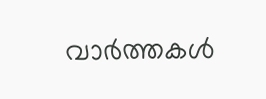വാർത്തകൾ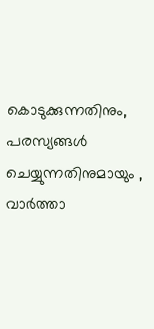കൊടുക്കുന്നതിനും,
പരസ്യങ്ങൾ ചെയ്യുന്നതിനുമായും ,
വാർത്താ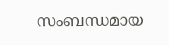സംബന്ധമായ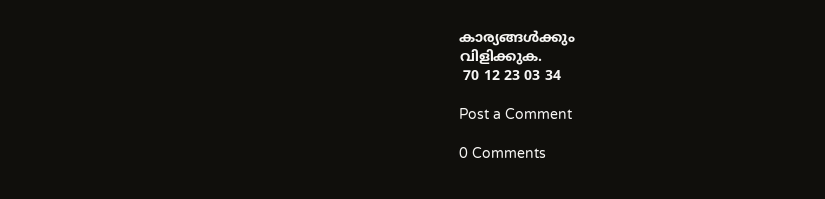കാര്യങ്ങൾക്കും
വിളിക്കുക.
 70 12 23 03 34

Post a Comment

0 Comments